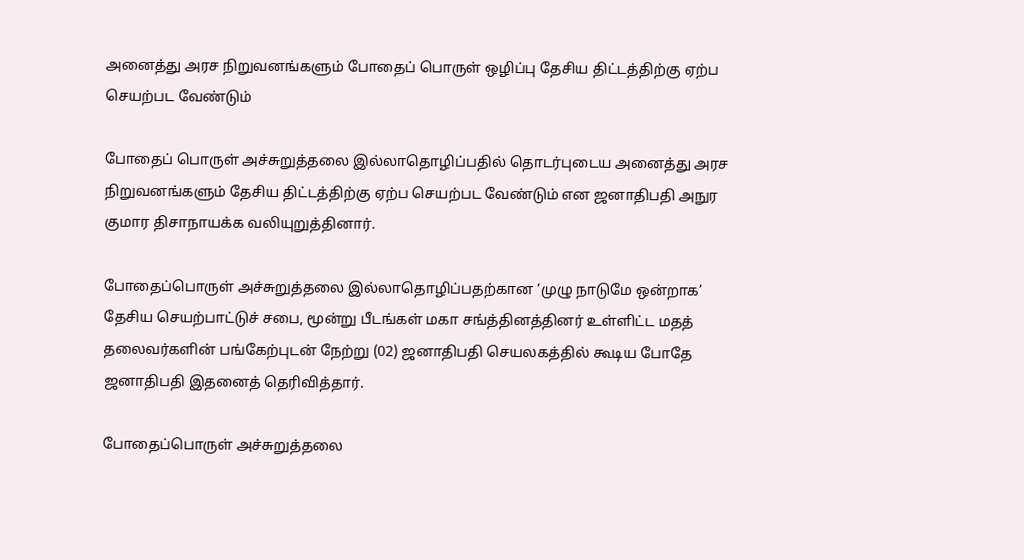அனைத்து அரச நிறுவனங்களும் போதைப் பொருள் ஒழிப்பு தேசிய திட்டத்திற்கு ஏற்ப செயற்பட வேண்டும்

போதைப் பொருள் அச்சுறுத்தலை இல்லாதொழிப்பதில் தொடர்புடைய அனைத்து அரச நிறுவனங்களும் தேசிய திட்டத்திற்கு ஏற்ப செயற்பட வேண்டும் என ஜனாதிபதி அநுர குமார திசாநாயக்க வலியுறுத்தினார்.

போதைப்பொருள் அச்சுறுத்தலை இல்லாதொழிப்பதற்கான ‘முழு நாடுமே ஒன்றாக’ தேசிய செயற்பாட்டுச் சபை, மூன்று பீடங்கள் மகா சங்த்தினத்தினர் உள்ளிட்ட மதத் தலைவர்களின் பங்கேற்புடன் நேற்று (02) ஜனாதிபதி செயலகத்தில் கூடிய போதே ஜனாதிபதி இதனைத் தெரிவித்தார்.

போதைப்பொருள் அச்சுறுத்தலை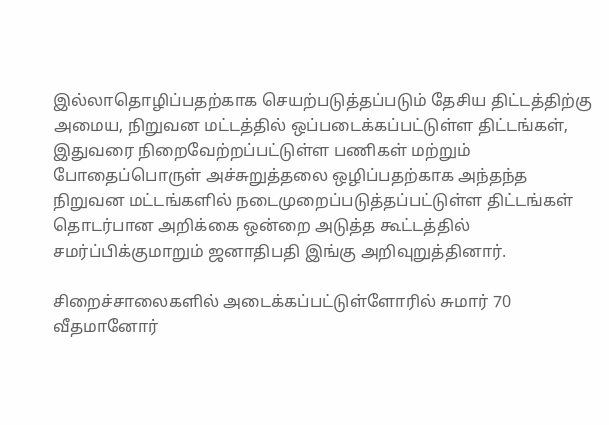இல்லாதொழிப்பதற்காக செயற்படுத்தப்படும் தேசிய திட்டத்திற்கு அமைய, நிறுவன மட்டத்தில் ஒப்படைக்கப்பட்டுள்ள திட்டங்கள், இதுவரை நிறைவேற்றப்பட்டுள்ள பணிகள் மற்றும் போதைப்பொருள் அச்சுறுத்தலை ஒழிப்பதற்காக அந்தந்த நிறுவன மட்டங்களில் நடைமுறைப்படுத்தப்பட்டுள்ள திட்டங்கள் தொடர்பான அறிக்கை ஒன்றை அடுத்த கூட்டத்தில் சமர்ப்பிக்குமாறும் ஜனாதிபதி இங்கு அறிவுறுத்தினார்.

சிறைச்சாலைகளில் அடைக்கப்பட்டுள்ளோரில் சுமார் 70 வீதமானோர்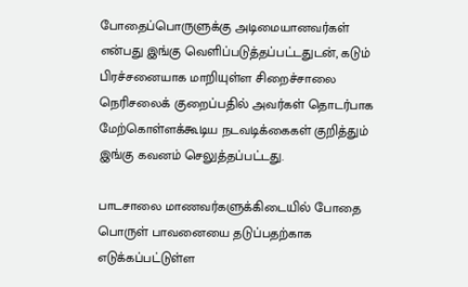போதைப்பொருளுக்கு அடிமையானவர்கள் என்பது இங்கு வெளிப்படுத்தப்பட்டதுடன், கடும் பிரச்சனையாக மாறியுள்ள சிறைச்சாலை நெரிசலைக் குறைப்பதில் அவர்கள் தொடர்பாக மேற்கொள்ளக்கூடிய நடவடிக்கைகள் குறித்தும் இங்கு கவனம் செலுத்தப்பட்டது.

பாடசாலை மாணவர்களுக்கிடையில் போதை பொருள் பாவனையை தடுப்பதற்காக எடுக்கப்பட்டுள்ள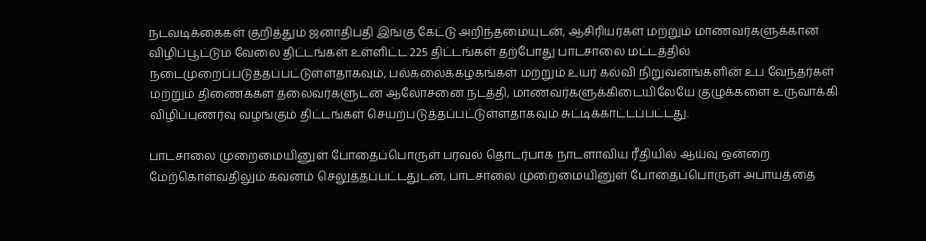நடவடிக்கைகள் குறித்தும் ஜனாதிபதி இங்கு கேட்டு அறிந்தமையுடன், ஆசிரியர்கள் மற்றும் மாணவர்களுக்கான விழிப்பூட்டும் வேலை திட்டங்கள் உள்ளிட்ட 225 திட்டங்கள் தற்போது பாடசாலை மட்டத்தில் நடைமுறைப்படுத்தப்பட்டுள்ளதாகவும், பல்கலைக்கழகங்கள் மற்றும் உயர் கல்வி நிறுவனங்களின் உப வேந்தர்கள் மற்றும் திணைக்கள தலைவர்களுடன் ஆலோசனை நடத்தி, மாணவர்களுக்கிடையிலேயே குழுக்களை உருவாக்கி விழிப்புணர்வு வழங்கும் திட்டங்கள் செயற்படுத்தப்பட்டுள்ளதாகவும் சுட்டிக்காட்டப்பட்டது.

பாடசாலை முறைமையினுள் போதைப்பொருள் பரவல் தொடர்பாக நாடளாவிய ரீதியில் ஆய்வு ஒன்றை மேற்கொள்வதிலும் கவனம் செலுத்தப்பட்டதுடன், பாடசாலை முறைமையினுள் போதைப்பொருள் அபாயத்தை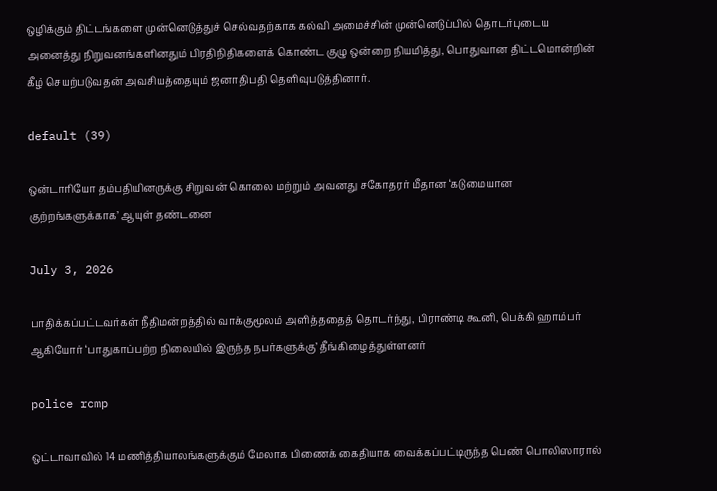ஒழிக்கும் திட்டங்களை முன்னெடுத்துச் செல்வதற்காக கல்வி அமைச்சின் முன்னெடுப்பில் தொடர்புடைய அனைத்து நிறுவனங்களினதும் பிரதிநிதிகளைக் கொண்ட குழு ஒன்றை நியமித்து, பொதுவான திட்டமொன்றின் கீழ் செயற்படுவதன் அவசியத்தையும் ஜனாதிபதி தெளிவுபடுத்தினார்.

default (39)

ஒன்டாரியோ தம்பதியினருக்கு சிறுவன் கொலை மற்றும் அவனது சகோதரர் மீதான ‘கடுமையான குற்றங்களுக்காக’ ஆயுள் தண்டனை

July 3, 2026

பாதிக்கப்பட்டவர்கள் நீதிமன்றத்தில் வாக்குமூலம் அளித்ததைத் தொடர்ந்து, பிராண்டி கூனி, பெக்கி ஹாம்பர் ஆகியோர் ‘பாதுகாப்பற்ற நிலையில் இருந்த நபர்களுக்கு’ தீங்கிழைத்துள்ளனர்

police rcmp

ஒட்டாவாவில் 14 மணித்தியாலங்களுக்கும் மேலாக பிணைக் கைதியாக வைக்கப்பட்டிருந்த பெண் பொலிஸாரால்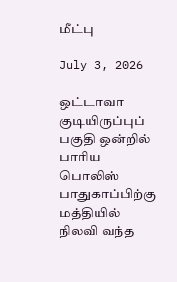மீட்பு

July 3, 2026

ஒட்டாவா குடியிருப்புப் பகுதி ஒன்றில் பாரிய பொலிஸ் பாதுகாப்பிற்கு மத்தியில் நிலவி வந்த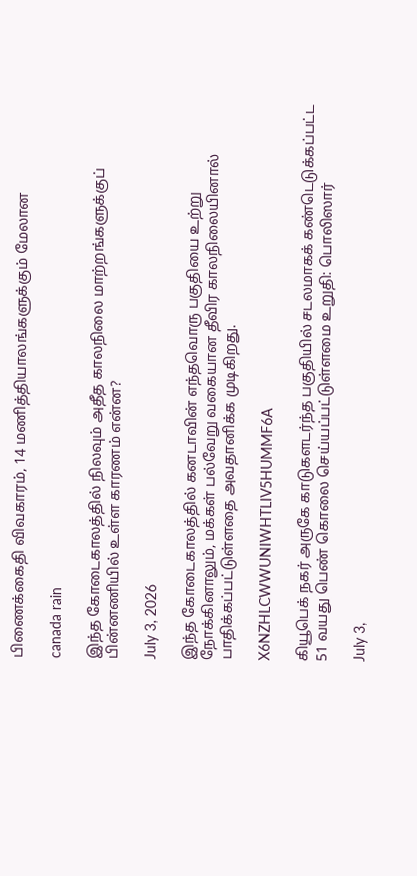பிணைக்கைதி விவகாரம், 14 மணித்தியாலங்களுக்கும் மேலான

canada rain

இந்த கோடைகாலத்தில் நிலவும் அதீத காலநிலை மாற்றங்களுக்குப் பின்னணியில் உள்ள காரணம் என்ன?

July 3, 2026

இந்த கோடைகாலத்தில் கனடாவின் எந்தவொரு பகுதியை உற்று நோக்கினாலும், மக்கள் பல்வேறு வகையான தீவிர காலநிலையினால் பாதிக்கப்பட்டுள்ளதை அவதானிக்க முடிகிறது.

X6NZHLCWWUNIWHTLIV5HUMMF6A

கியூபெக் நகர் அருகே காடுகளடர்ந்த பகுதியில் சடலமாகக் கண்டெடுக்கப்பட்ட 51 வயது பெண் கொலை செய்யப்பட்டுள்ளமை உறுதி: பொலிஸார்

July 3,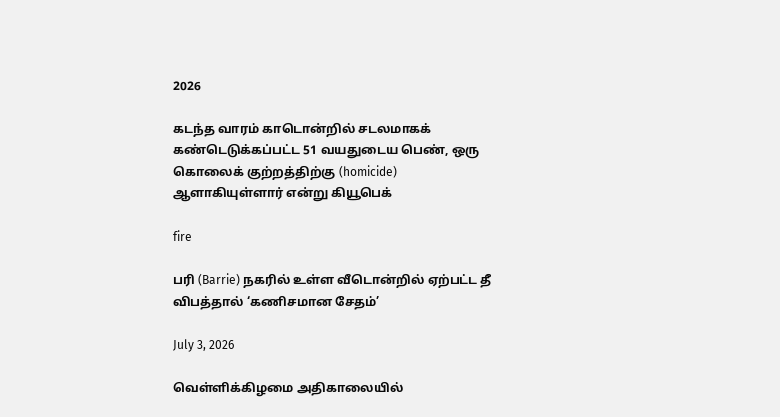2026

கடந்த வாரம் காடொன்றில் சடலமாகக் கண்டெடுக்கப்பட்ட 51 வயதுடைய பெண், ஒரு கொலைக் குற்றத்திற்கு (homicide) ஆளாகியுள்ளார் என்று கியூபெக்

fire

பரி (Barrie) நகரில் உள்ள வீடொன்றில் ஏற்பட்ட தீ விபத்தால் ‘கணிசமான சேதம்’

July 3, 2026

வெள்ளிக்கிழமை அதிகாலையில்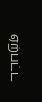ஏற்பட்ட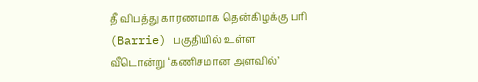தீ விபத்து காரணமாக தென்கிழக்கு பரி (Barrie) பகுதியில் உள்ள வீடொன்று ‘கணிசமான அளவில்’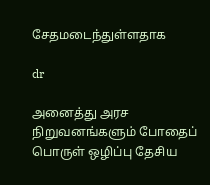சேதமடைந்துள்ளதாக

dr

அனைத்து அரச நிறுவனங்களும் போதைப் பொருள் ஒழிப்பு தேசிய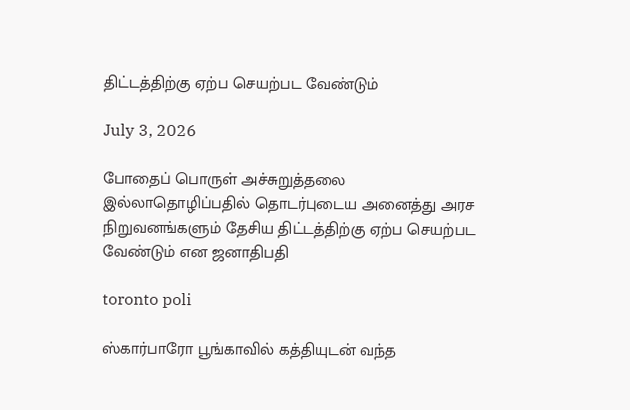திட்டத்திற்கு ஏற்ப செயற்பட வேண்டும்

July 3, 2026

போதைப் பொருள் அச்சுறுத்தலை இல்லாதொழிப்பதில் தொடர்புடைய அனைத்து அரச நிறுவனங்களும் தேசிய திட்டத்திற்கு ஏற்ப செயற்பட வேண்டும் என ஜனாதிபதி

toronto poli

ஸ்கார்பாரோ பூங்காவில் கத்தியுடன் வந்த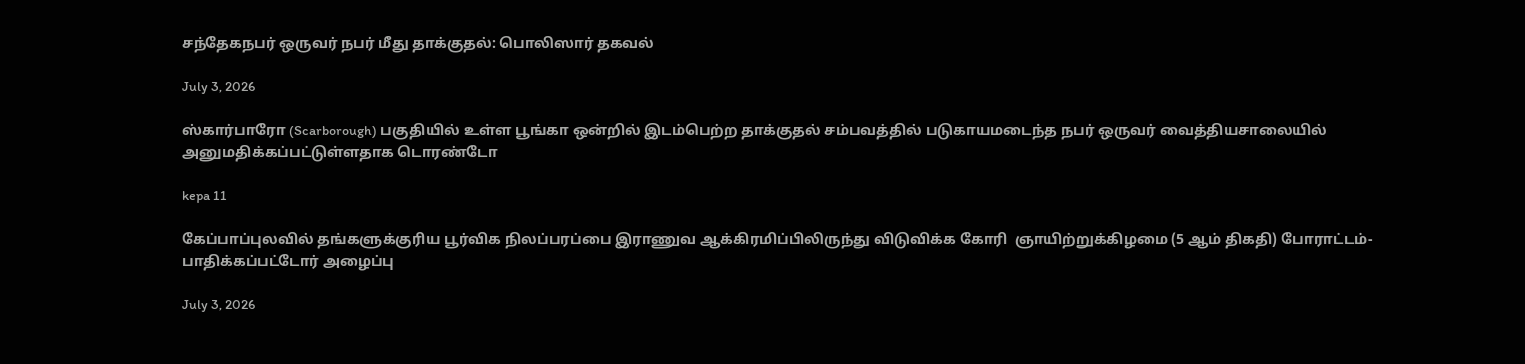சந்தேகநபர் ஒருவர் நபர் மீது தாக்குதல்: பொலிஸார் தகவல்

July 3, 2026

ஸ்கார்பாரோ (Scarborough) பகுதியில் உள்ள பூங்கா ஒன்றில் இடம்பெற்ற தாக்குதல் சம்பவத்தில் படுகாயமடைந்த நபர் ஒருவர் வைத்தியசாலையில் அனுமதிக்கப்பட்டுள்ளதாக டொரண்டோ

kepa 11

கேப்பாப்புலவில் தங்களுக்குரிய பூர்விக நிலப்பரப்பை இராணுவ ஆக்கிரமிப்பிலிருந்து விடுவிக்க கோரி  ஞாயிற்றுக்கிழமை (5 ஆம் திகதி) போராட்டம்-பாதிக்கப்பட்டோர் அழைப்பு

July 3, 2026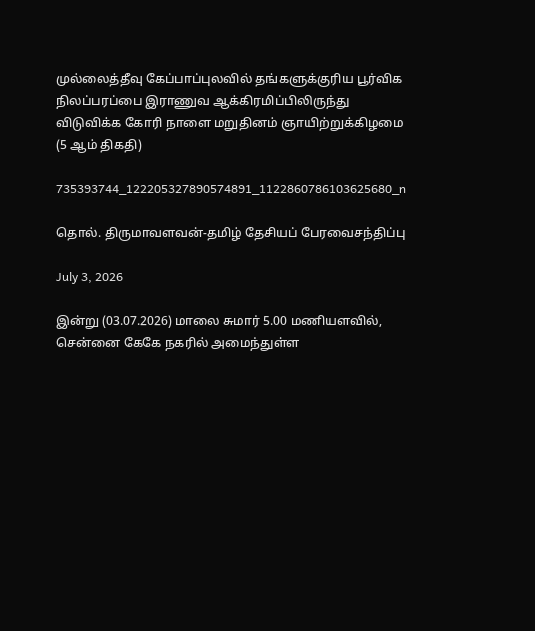முல்லைத்தீவு கேப்பாப்புலவில் தங்களுக்குரிய பூர்விக நிலப்பரப்பை இராணுவ ஆக்கிரமிப்பிலிருந்து விடுவிக்க கோரி நாளை மறுதினம் ஞாயிற்றுக்கிழமை (5 ஆம் திகதி)

735393744_122205327890574891_1122860786103625680_n

தொல். திருமாவளவன்-தமிழ் தேசியப் பேரவைசந்திப்பு

July 3, 2026

இன்று (03.07.2026) மாலை சுமார் 5.00 மணியளவில், சென்னை கேகே நகரில் அமைந்துள்ள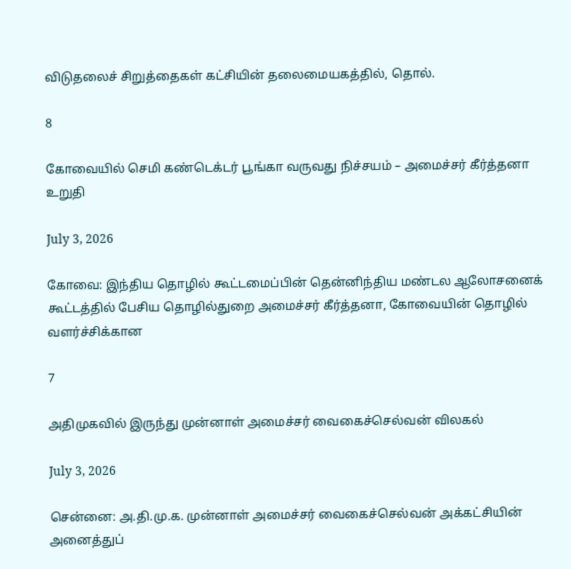விடுதலைச் சிறுத்தைகள் கட்சியின் தலைமையகத்தில், தொல்.

8

கோவையில் செமி கண்டெக்டர் பூங்கா வருவது நிச்சயம் – அமைச்சர் கீர்த்தனா உறுதி

July 3, 2026

கோவை: இந்திய தொழில் கூட்டமைப்பின் தென்னிந்திய மண்டல ஆலோசனைக் கூட்டத்தில் பேசிய தொழில்துறை அமைச்சர் கீர்த்தனா, கோவையின் தொழில் வளர்ச்சிக்கான

7

அதிமுகவில் இருந்து முன்னாள் அமைச்சர் வைகைச்செல்வன் விலகல்

July 3, 2026

சென்னை: அ.தி.மு.க. முன்னாள் அமைச்சர் வைகைச்செல்வன் அக்கட்சியின் அனைத்துப்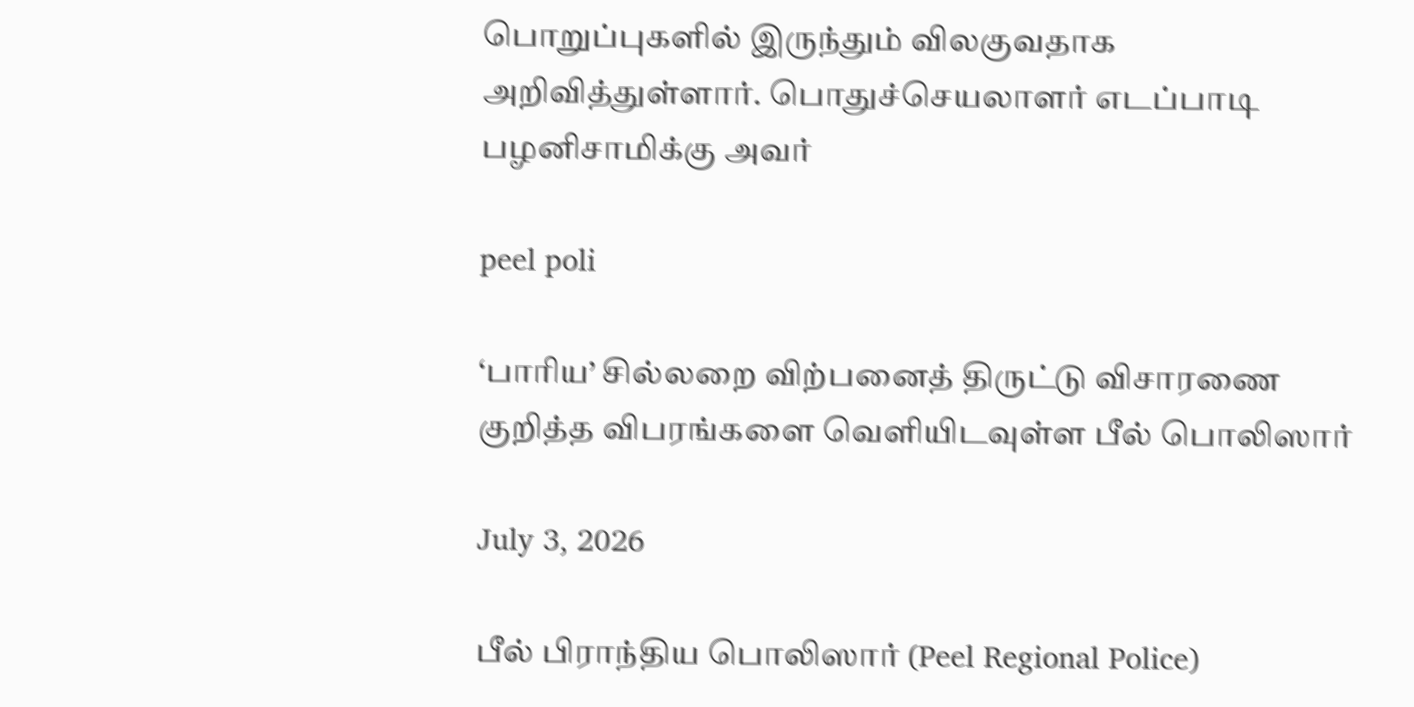பொறுப்புகளில் இருந்தும் விலகுவதாக அறிவித்துள்ளார். பொதுச்செயலாளர் எடப்பாடி பழனிசாமிக்கு அவர்

peel poli

‘பாரிய’ சில்லறை விற்பனைத் திருட்டு விசாரணை குறித்த விபரங்களை வெளியிடவுள்ள பீல் பொலிஸார்

July 3, 2026

பீல் பிராந்திய பொலிஸார் (Peel Regional Police)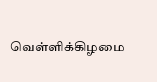வெள்ளிக்கிழமை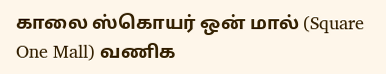காலை ஸ்கொயர் ஒன் மால் (Square One Mall) வணிக